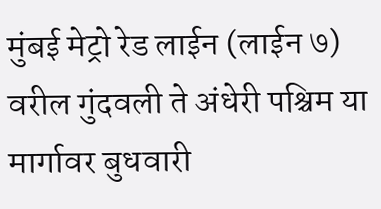मुंबई मेट्रो रेड लाईन (लाईन ७) वरील गुंदवली ते अंधेरी पश्चिम या मार्गावर बुधवारी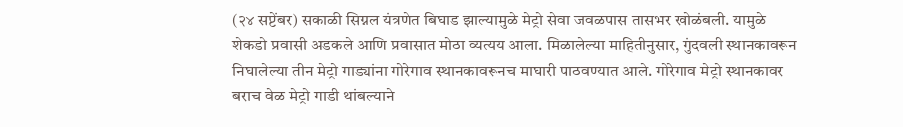(२४ सप्टेंबर) सकाळी सिग्नल यंत्रणेत बिघाड झाल्यामुळे मेट्रो सेवा जवळपास तासभर खोळंबली. यामुळे शेकडो प्रवासी अडकले आणि प्रवासात मोठा व्यत्यय आला. मिळालेल्या माहितीनुसार, गुंदवली स्थानकावरून निघालेल्या तीन मेट्रो गाड्यांना गोरेगाव स्थानकावरूनच माघारी पाठवण्यात आले. गोरेगाव मेट्रो स्थानकावर बराच वेळ मेट्रो गाडी थांबल्याने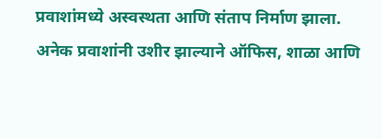प्रवाशांमध्ये अस्वस्थता आणि संताप निर्माण झाला.
अनेक प्रवाशांनी उशीर झाल्याने ऑफिस, शाळा आणि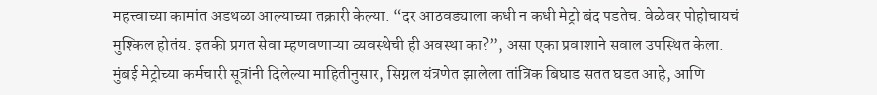महत्त्वाच्या कामांत अडथळा आल्याच्या तक्रारी केल्या. “दर आठवड्याला कधी न कधी मेट्रो बंद पडतेच. वेळेवर पोहोचायचं मुश्किल होतंय. इतकी प्रगत सेवा म्हणवणाऱ्या व्यवस्थेची ही अवस्था का?”, असा एका प्रवाशाने सवाल उपस्थित केला.
मुंबई मेट्रोच्या कर्मचारी सूत्रांनी दिलेल्या माहितीनुसार, सिग्नल यंत्रणेत झालेला तांत्रिक बिघाड सतत घडत आहे, आणि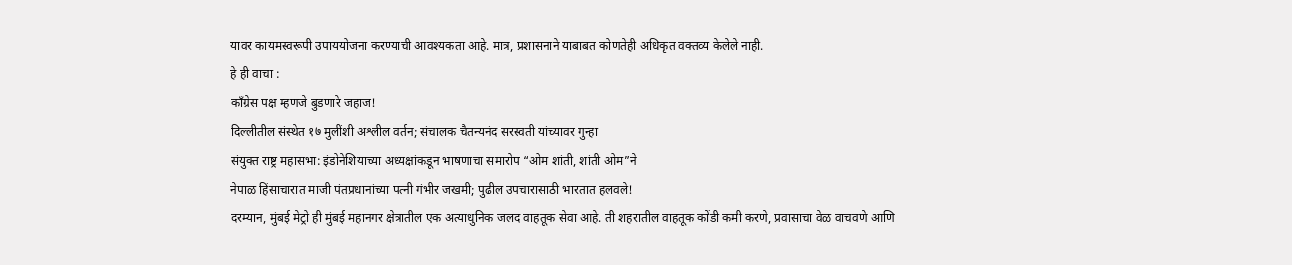यावर कायमस्वरूपी उपाययोजना करण्याची आवश्यकता आहे. मात्र, प्रशासनाने याबाबत कोणतेही अधिकृत वक्तव्य केलेले नाही.
हे ही वाचा :
काँग्रेस पक्ष म्हणजे बुडणारे जहाज!
दिल्लीतील संस्थेत १७ मुलींशी अश्लील वर्तन; संचालक चैतन्यनंद सरस्वती यांच्यावर गुन्हा
संयुक्त राष्ट्र महासभा: इंडोनेशियाच्या अध्यक्षांकडून भाषणाचा समारोप “ओम शांती, शांती ओम”ने
नेपाळ हिंसाचारात माजी पंतप्रधानांच्या पत्नी गंभीर जखमी; पुढील उपचारासाठी भारतात हलवले!
दरम्यान, मुंबई मेट्रो ही मुंबई महानगर क्षेत्रातील एक अत्याधुनिक जलद वाहतूक सेवा आहे. ती शहरातील वाहतूक कोंडी कमी करणे, प्रवासाचा वेळ वाचवणे आणि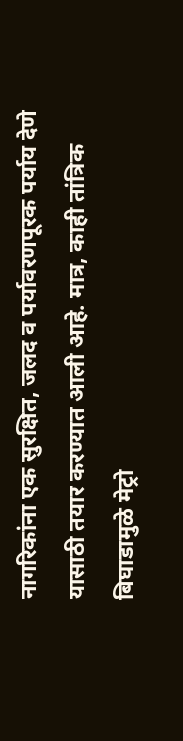नागरिकांना एक सुरक्षित, जलद व पर्यावरणपूरक पर्याय देणे यासाठी तयार करण्यात आली आहे. मात्र, काही तांत्रिक बिघाडामुळे मेट्रो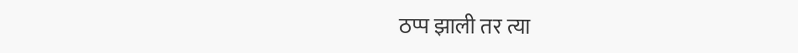ठप्प झाली तर त्या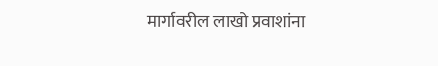मार्गावरील लाखो प्रवाशांना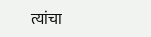त्यांचा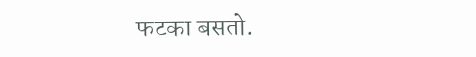फटका बसतो.